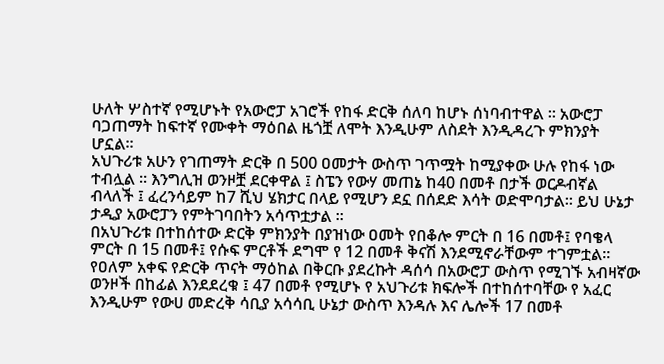ሁለት ሦስተኛ የሚሆኑት የአውሮፓ አገሮች የከፋ ድርቅ ሰለባ ከሆኑ ሰነባብተዋል ። አውሮፓ ባጋጠማት ከፍተኛ የሙቀት ማዕበል ዜጎቿ ለሞት እንዲሁም ለስደት እንዲዳረጉ ምክንያት ሆኗል።
አህጉሪቱ አሁን የገጠማት ድርቅ በ 500 ዐመታት ውስጥ ገጥሟት ከሚያቀው ሁሉ የከፋ ነው ተብሏል ። እንግሊዝ ወንዞቿ ደርቀዋል ፤ ስፔን የውሃ መጠኔ ከ40 በመቶ በታች ወርዶብኛል ብላለች ፤ ፈረንሳይም ከ7 ሺህ ሄክታር በላይ የሚሆን ደኗ በሰደድ እሳት ወድሞባታል። ይህ ሁኔታ ታዲያ አውሮፓን የምትገባበትን አሳጥቷታል ።
በአህጉሪቱ በተከሰተው ድርቅ ምክንያት በያዝነው ዐመት የበቆሎ ምርት በ 16 በመቶ፤ የባቄላ ምርት በ 15 በመቶ፤ የሱፍ ምርቶች ደግሞ የ 12 በመቶ ቅናሽ እንደሚኖራቸውም ተገምቷል።
የዐለም አቀፍ የድርቅ ጥናት ማዕከል በቅርቡ ያደረኩት ዳሰሳ በአውሮፓ ውስጥ የሚገኙ አብዛኛው ወንዞች በከፊል እንደደረቁ ፤ 47 በመቶ የሚሆኑ የ አህጉሪቱ ክፍሎች በተከሰተባቸው የ አፈር እንዲሁም የውሀ መድረቅ ሳቢያ አሳሳቢ ሁኔታ ውስጥ እንዳሉ እና ሌሎች 17 በመቶ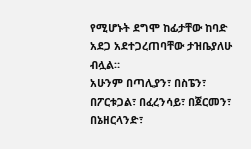የሚሆኑት ደግሞ ከፊታቸው ከባድ አደጋ አደተጋረጠባቸው ታዝቤያለሁ ብሏል።
አሁንም በጣሊያን፣ በስፔን፣ በፖርቱጋል፣ በፈረንሳይ፣ በጀርመን፣ በኔዘርላንድ፣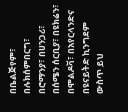በቤልጅየም፣ በሉክሰምበርግ፣ በሮማንያ፣ በሀንጋሪ፣ በሰሜን ሰርቢያ፣ በዩክሬን፣ በሞልዶቫ፣ በአየርላንድና በዩናይትድ ኪንግደም ውስጥ ይህ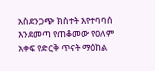አስደንጋጭ ክስተት እየተባባሰ እንደመጣ የጠቆመው የዐለም አቀፍ የድርቅ ጥናት ማዕከል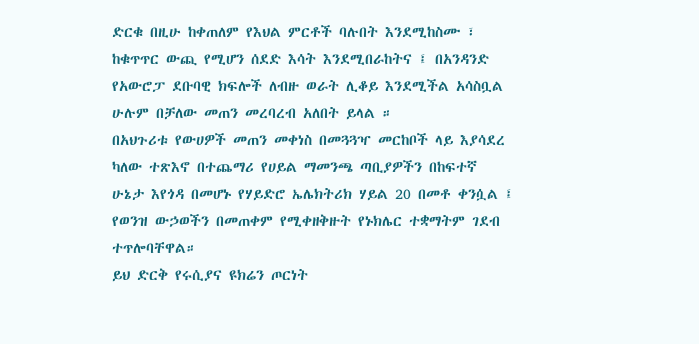ድርቁ በዚሁ ከቀጠለም የእህል ምርቶች ባሉበት እንደሚከስሙ ፣ ከቁጥጥር ውጪ የሚሆን ሰደድ እሳት እንደሚበራከትና ፤ በአንዳንድ የአውሮፓ ደቡባዊ ክፍሎች ለብዙ ወራት ሊቆይ እንደሚችል አሳስቧል ሁሉም በቻለው መጠን መረባረብ አለበት ይላል ።
በአህጉሪቱ የውሀዎች መጠን መቀነስ በመጓጓዣ መርከቦች ላይ እያሳደረ ካለው ተጽእኖ በተጨማሪ የሀይል ማመንጫ ጣቢያዎችን በከፍተኛ ሁኔታ እየጎዳ በመሆኑ የሃይድሮ ኤሌክትሪክ ሃይል 20 በመቶ ቀንሷል ፤ የወንዝ ውኃወችን በመጠቀም የሚቀዘቅዙት የኑክሌር ተቋማትም ገደብ ተጥሎባቸዋል።
ይህ ድርቅ የሩሲያና ዩክሬን ጦርነት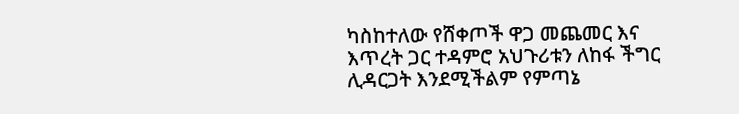ካስከተለው የሸቀጦች ዋጋ መጨመር እና እጥረት ጋር ተዳምሮ አህጉሪቱን ለከፋ ችግር ሊዳርጋት እንደሚችልም የምጣኔ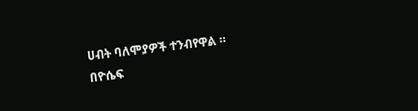ሀብት ባለሞያዎች ተንብየዋል ።
በዮሴፍ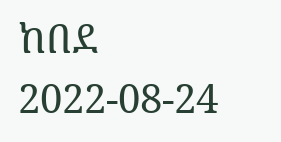ከበደ
2022-08-24